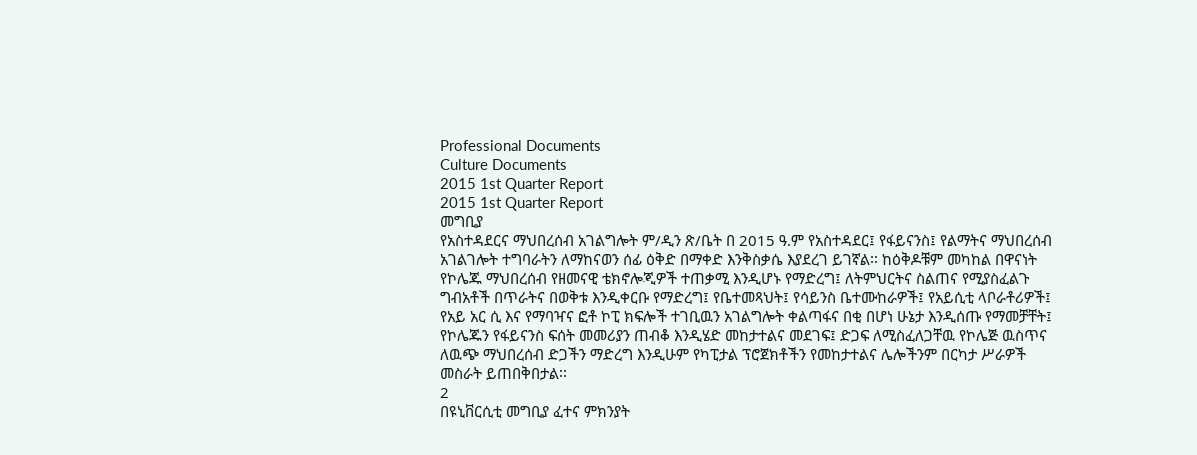Professional Documents
Culture Documents
2015 1st Quarter Report
2015 1st Quarter Report
መግቢያ
የአስተዳደርና ማህበረሰብ አገልግሎት ም/ዲን ጽ/ቤት በ 2015 ዓ.ም የአስተዳደር፤ የፋይናንስ፤ የልማትና ማህበረሰብ
አገልገሎት ተግባራትን ለማከናወን ሰፊ ዕቅድ በማቀድ እንቅስቃሴ እያደረገ ይገኛል፡፡ ከዕቅዶቹም መካከል በዋናነት
የኮሌጁ ማህበረሰብ የዘመናዊ ቴክኖሎጂዎች ተጠቃሚ እንዲሆኑ የማድረግ፤ ለትምህርትና ስልጠና የሚያስፈልጉ
ግብአቶች በጥራትና በወቅቱ እንዲቀርቡ የማድረግ፤ የቤተመጻህት፤ የሳይንስ ቤተሙከራዎች፤ የአይሲቲ ላቦራቶሪዎች፤
የአይ አር ሲ እና የማባዣና ፎቶ ኮፒ ክፍሎች ተገቢዉን አገልግሎት ቀልጣፋና በቂ በሆነ ሁኔታ እንዲሰጡ የማመቻቸት፤
የኮሌጁን የፋይናንስ ፍሰት መመሪያን ጠብቆ እንዲሄድ መከታተልና መደገፍ፤ ድጋፍ ለሚስፈለጋቸዉ የኮሌጅ ዉስጥና
ለዉጭ ማህበረሰብ ድጋችን ማድረግ እንዲሁም የካፒታል ፕሮጀክቶችን የመከታተልና ሌሎችንም በርካታ ሥራዎች
መስራት ይጠበቅበታል፡፡
2
በዩኒቨርሲቲ መግቢያ ፈተና ምክንያት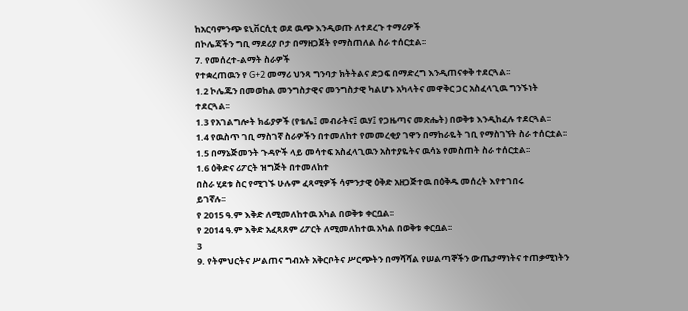ከአርባምንጭ ዩኒቨርሲቲ ወደ ዉጭ እንዲወጡ ለተደረጉ ተማሪዎች
በኮሌጃችን ግቢ ማደሪያ ቦታ በማዘጋጀት የማስጠለል ስራ ተሰርቷል፡፡
7. የመሰረተ-ልማት ስራዎች
የተቋረጠዉን የ G+2 መማሪ ህንጻ ግንባታ ክትትልና ድጋፍ በማድረግ እንዲጠናቀቅ ተደርጓል፡፡
1.2 ኮሌጁን በመወከል መንግስታዊና መንግስታዊ ካልሆኑ አካላትና መዋቅር ጋር አስፈላጊዉ ግንኙነት
ተደርጓል፡፡
1.3 የአገልግሎት ክፊያዎች (የቴሌ፤ መብራትና፤ ዉሃ፤ የጋዜጣና መጽሔት) በወቅቱ እንዲከፈሉ ተደርጓል፡፡
1.4 የዉስጥ ገቢ ማስገኛ ስራዎችን በተመለከተ የመመረቂያ ገዋን በማከራዬት ገቢ የማስገኘት ስራ ተሰርቷል፡፡
1.5 በማኔጅመንት ጉዳዮች ላይ መሳተፍ አስፈላጊዉን አስተያዬትና ዉሳኔ የመስጠት ስራ ተሰርቷል፡፡
1.6 ዕቅድና ሪፖርት ዝግጅት በተመለከተ
በስራ ሂደቱ ስር የሚገኙ ሁሉም ፈጻሚዎች ሳምንታዊ ዕቅድ አዘጋጅተዉ በዕቅዱ መሰረት እየተገበሩ
ይገኛሉ፡፡
የ 2015 ዓ.ም እቅድ ለሚመለከተዉ አካል በወቅቱ ቀርቧል፡፡
የ 2014 ዓ.ም እቅድ አፈጻጸም ሪፖርት ለሚመለከተዉ አካል በወቅቱ ቀርቧል፡፡
3
9. የትምህርትና ሥልጠና ግብአት አቅርቦትና ሥርጭትን በማሻሻል የሠልጣኞችን ውጤታማነትና ተጠቃሚነትን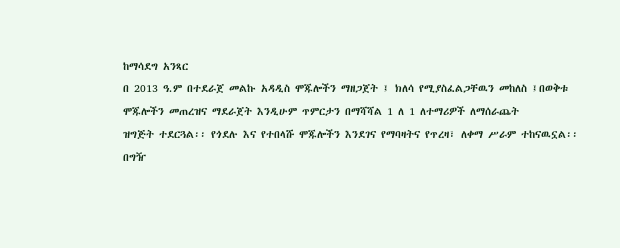ከማሳደግ አንጻር
በ 2013 ዓ.ም በተደራጀ መልኩ አዳዲስ ሞጁሎችን ማዘጋጀት ፤ ክለሳ የሚያስፈልጋቸዉን መከለስ ፤በወቅቱ
ሞጁሎችን መጠረዝና ማደራጀት እንዲሁም ጥምርታን በማሻሻል 1 ለ 1 ለተማሪዎች ለማሰራጨት
ዝግጅት ተደርጓል፡፡ የጎደሉ እና የተበላሹ ሞጁሎችን እንደገና የማባዛትና የጥረዛ፣ ለቀማ ሥራም ተከናዉኗል፡፡
በግዥ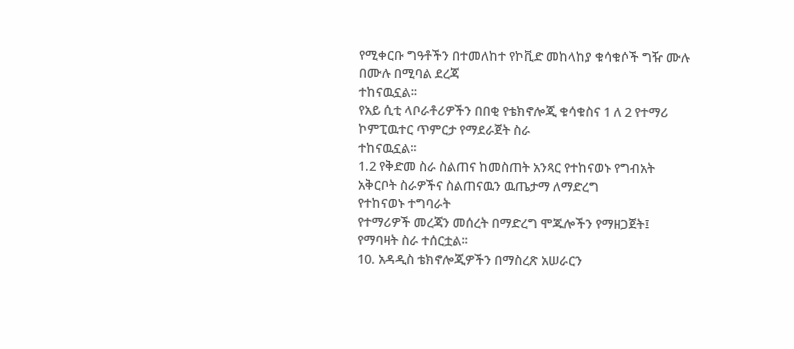የሚቀርቡ ግዓቶችን በተመለከተ የኮቪድ መከላከያ ቁሳቁሶች ግዥ ሙሉ በሙሉ በሚባል ደረጃ
ተከናዉኗል፡፡
የአይ ሲቲ ላቦራቶሪዎችን በበቂ የቴክኖሎጂ ቁሳቁስና 1 ለ 2 የተማሪ ኮምፒዉተር ጥምርታ የማደራጀት ስራ
ተከናዉኗል፡፡
1.2 የቅድመ ስራ ስልጠና ከመስጠት አንጻር የተከናወኑ የግብአት አቅርቦት ስራዎችና ስልጠናዉን ዉጤታማ ለማድረግ
የተከናወኑ ተግባራት
የተማሪዎች መረጃን መሰረት በማድረግ ሞጁሎችን የማዘጋጀት፤ የማባዛት ስራ ተሰርቷል፡፡
10. አዳዲስ ቴክኖሎጂዎችን በማስረጽ አሠራርን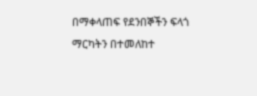በማቀላጠፍ የደንበኞችን ፍላጎ ማርካትን በተመለከተ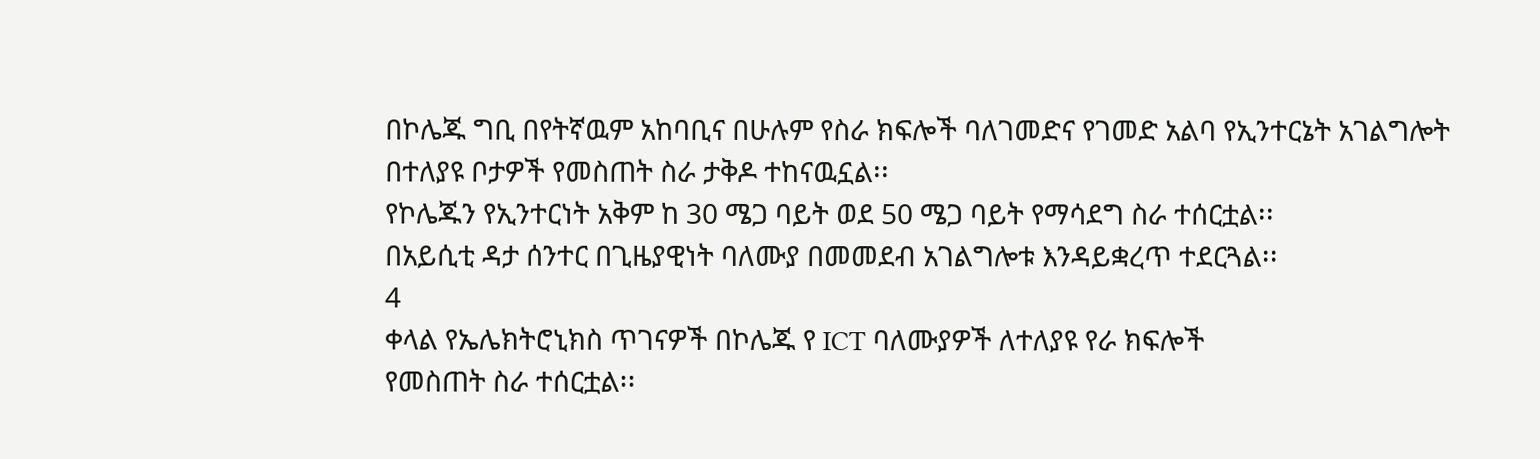በኮሌጁ ግቢ በየትኛዉም አከባቢና በሁሉም የስራ ክፍሎች ባለገመድና የገመድ አልባ የኢንተርኔት አገልግሎት
በተለያዩ ቦታዎች የመስጠት ስራ ታቅዶ ተከናዉኗል፡፡
የኮሌጁን የኢንተርነት አቅም ከ 30 ሜጋ ባይት ወደ 50 ሜጋ ባይት የማሳደግ ስራ ተሰርቷል፡፡
በአይሲቲ ዳታ ሰንተር በጊዜያዊነት ባለሙያ በመመደብ አገልግሎቱ እንዳይቋረጥ ተደርጓል፡፡
4
ቀላል የኤሌክትሮኒክስ ጥገናዎች በኮሌጁ የ ICT ባለሙያዎች ለተለያዩ የራ ክፍሎች
የመስጠት ስራ ተሰርቷል፡፡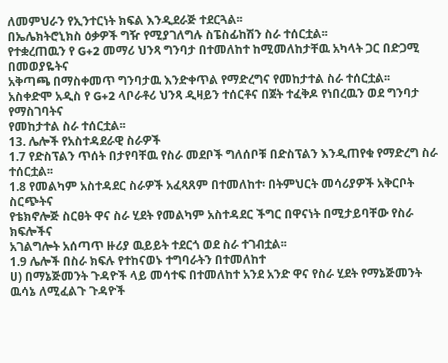ለመምህራን የኢንተርነት ክፍል እንዲደራጅ ተደርጓል፡፡
በኤሌክትሮኒክስ ዕቃዎች ግዥ የሚያገለግሉ ስፔስፊከሽን ስራ ተሰርቷል፡፡
የተቋረጠዉን የ G+2 መማሪ ህንጻ ግንባታ በተመለከተ ከሚመለከታቸዉ አካላት ጋር በድጋሚ በመወያዬትና
አቅጣጫ በማስቀመጥ ግንባታዉ እንድቀጥል የማድረግና የመከታተል ስራ ተሰርቷል፡፡
አስቀድሞ አዲስ የ G+2 ላቦራቶሪ ህንጻ ዲዛይን ተሰርቶና በጀት ተፈቅዶ የነበረዉን ወደ ግንባታ የማስገባትና
የመከታተል ስራ ተሰርቷል፡፡
13. ሌሎች የአስተዳደራዊ ስራዎች
1.7 የድስፕልን ጥሰት በታየባቸዉ የስራ መደቦች ግለሰቦቹ በድስፕልን እንዲጠየቁ የማድረግ ስራ ተሰርቷል፡፡
1.8 የመልካም አስተዳደር ስራዎች አፈጻጸም በተመለከተ፡ በትምህርት መሳሪያዎች አቅርቦት ስርጭትና
የቴክኖሎጅ ስርፀት ዋና ስራ ሂደት የመልካም አስተዳደር ችግር በዋናነት በሚታይባቸው የስራ ክፍሎችና
አገልግሎት አሰጣጥ ዙሪያ ዉይይት ተደርጎ ወደ ስራ ተገብቷል፡፡
1.9 ሌሎች በስራ ክፍሉ የተከናወኑ ተግባራትን በተመለከተ
ሀ) በማኔጅመንት ጉዳዮች ላይ መሳተፍ በተመለከተ አንደ አንድ ዋና የስራ ሂደት የማኔጅመንት ዉሳኔ ለሚፈልጉ ጉዳዮች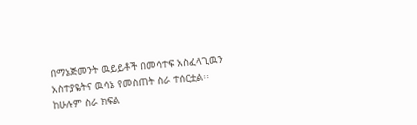በማኔጅመንት ዉይይቶች በመሳተፍ አስፈላጊዉን አስተያዬትና ዉሳኔ የመስጠት ስራ ተሰርቷል፡፡
ከሁሉም ስራ ክፍል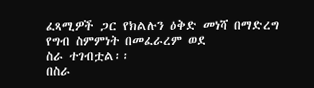ፈጻሚዎች ጋር የክልሉን ዕቅድ መነሻ በማድረግ የግብ ስምምነት በመፈራረም ወደ
ስራ ተገብቷል፡፡
በስራ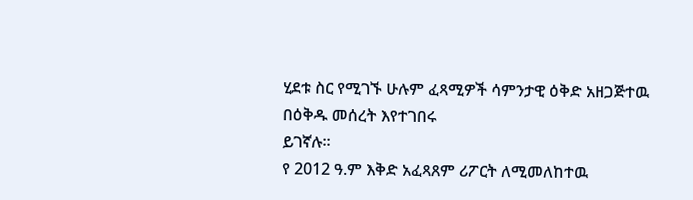ሂደቱ ስር የሚገኙ ሁሉም ፈጻሚዎች ሳምንታዊ ዕቅድ አዘጋጅተዉ በዕቅዱ መሰረት እየተገበሩ
ይገኛሉ፡፡
የ 2012 ዓ.ም እቅድ አፈጻጸም ሪፖርት ለሚመለከተዉ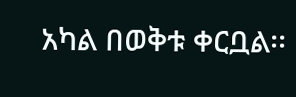አካል በወቅቱ ቀርቧል፡፡